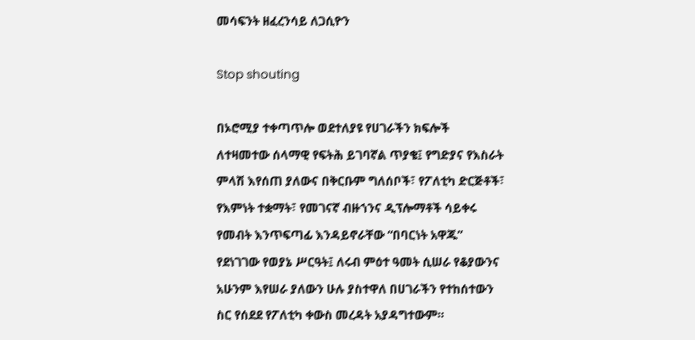መሳፍንት ዘፈረንሳይ ለጋሲዮን

Stop shouting

በኦሮሚያ ተቀጣጥሎ ወደተለያዩ የሀገራችን ክፍሎች ለተዛመተው ሰላማዊ የፍትሕ ይገባኛል ጥያቄ፤ የግድያና የእስራት ምላሽ እየሰጠ ያለውና በቅርቡም ግለሰቦች፣ የፖለቲካ ድርጅቶች፣ የእምነት ተቋማት፣ የመገናኛ ብዙኀንና ዲፕሎማቶች ሳይቀሩ የመብት እንጥፍጣፊ እንዳይኖራቸው “በባርነት አዋጁ” የደነገገው የወያኔ ሥርዓት፤ ለሩብ ምዕተ ዓመት ሲሠራ የቆያውንና አሁንም እየሠራ ያለውን ሁሉ ያስተዋለ በሀገራችን የተከሰተውን ስር የሰደደ የፖለቲካ ቀውስ መረዳት አያዳግተውም።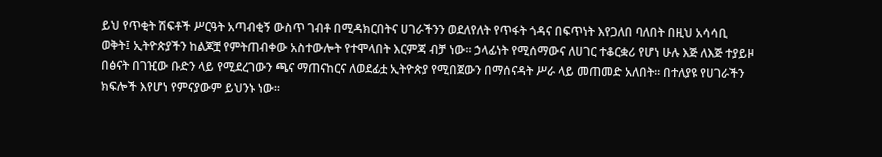ይህ የጥቂት ሽፍቶች ሥርዓት አጣብቂኝ ውስጥ ገብቶ በሚዳክርበትና ሀገራችንን ወደለየለት የጥፋት ጎዳና በፍጥነት እየጋለበ ባለበት በዚህ አሳሳቢ ወቅት፤ ኢትዮጵያችን ከልጆቿ የምትጠብቀው አስተውሎት የተሞላበት እርምጃ ብቻ ነው። ኃላፊነት የሚሰማውና ለሀገር ተቆርቋሪ የሆነ ሁሉ እጅ ለእጅ ተያይዞ በፅናት በገዢው ቡድን ላይ የሚደረገውን ጫና ማጠናከርና ለወደፊቷ ኢትዮጵያ የሚበጀውን በማሰናዳት ሥራ ላይ መጠመድ አለበት። በተለያዩ የሀገራችን ክፍሎች እየሆነ የምናያውም ይህንኑ ነው።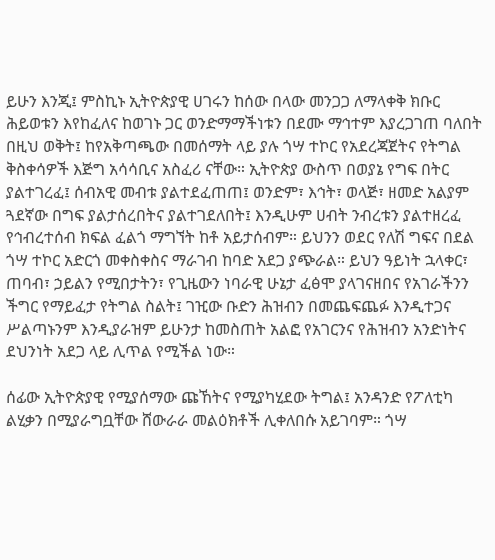ይሁን እንጂ፤ ምስኪኑ ኢትዮጵያዊ ሀገሩን ከሰው በላው መንጋጋ ለማላቀቅ ክቡር ሕይወቱን እየከፈለና ከወገኑ ጋር ወንድማማችነቱን በደሙ ማኅተም እያረጋገጠ ባለበት በዚህ ወቅት፤ ከየአቅጣጫው በመሰማት ላይ ያሉ ጎሣ ተኮር የአደረጃጀትና የትግል ቅስቀሳዎች እጅግ አሳሳቢና አስፈሪ ናቸው። ኢትዮጵያ ውስጥ በወያኔ የግፍ በትር ያልተገረፈ፤ ሰብአዊ መብቱ ያልተደፈጠጠ፤ ወንድም፣ እኅት፣ ወላጅ፣ ዘመድ አልያም ጓደኛው በግፍ ያልታሰረበትና ያልተገደለበት፤ እንዲሁም ሀብት ንብረቱን ያልተዘረፈ የኅብረተሰብ ክፍል ፈልጎ ማግኘት ከቶ አይታሰብም። ይህንን ወደር የለሽ ግፍና በደል ጎሣ ተኮር አድርጎ መቀስቀስና ማራገብ ከባድ አደጋ ያጭራል። ይህን ዓይነት ኋላቀር፣ ጠባብ፣ ኃይልን የሚበታትን፣ የጊዜውን ነባራዊ ሁኔታ ፈፅሞ ያላገናዘበና የአገራችንን ችግር የማይፈታ የትግል ስልት፤ ገዢው ቡድን ሕዝብን በመጨፍጨፉ እንዲተጋና ሥልጣኑንም እንዲያራዝም ይሁንታ ከመስጠት አልፎ የአገርንና የሕዝብን አንድነትና ደህንነት አደጋ ላይ ሊጥል የሚችል ነው።

ሰፊው ኢትዮጵያዊ የሚያሰማው ጩኸትና የሚያካሂደው ትግል፤ አንዳንድ የፖለቲካ ልሂቃን በሚያራግቧቸው ሸውራራ መልዕክቶች ሊቀለበሱ አይገባም። ጎሣ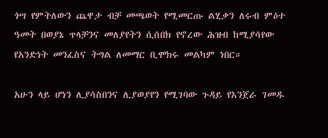ጎሣ የምትለውን ጨዋታ ብቻ መጫወት የሚመርጡ ልሂቃን ለሩብ ምዕተ ዓመት በወያኔ ጥላቻንና መለያየትን ሲሰበክ የኖረው ሕዝብ ከሚያሳየው የአንድነት መንፈስና ትግል ለመማር ቢሞክሩ መልካም ነበር።

አሁን ላይ ሆነን ሊያሳስበንና ሊያወያየን የሚገባው ጉዳይ የእንጀራ ገመዱ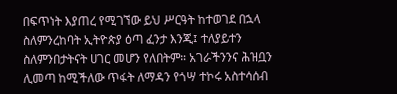በፍጥነት እያጠረ የሚገኘው ይህ ሥርዓት ከተወገደ በኋላ ስለምንረከባት ኢትዮጵያ ዕጣ ፈንታ እንጂ፤ ተለያይተን ስለምንበታትናት ሀገር መሆን የለበትም። አገራችንንና ሕዝቧን ሊመጣ ከሚችለው ጥፋት ለማዳን የጎሣ ተኮሩ አስተሳሰብ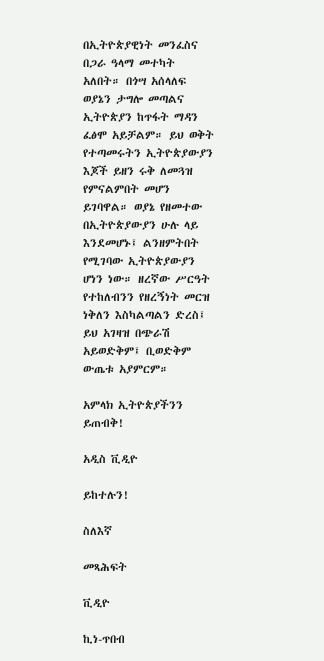በኢትዮጵያዊነት መንፈስና በጋራ ዓላማ መተካት አለበት። በጎሣ አሰላለፍ ወያኔን ታግሎ መጣልና ኢትዮጵያን ከጥፋት ማዳን ፈፅሞ አይቻልም። ይህ ወቅት የተጣመሩትን ኢትዮጵያውያን እጆች ይዘን ሩቅ ለመጓዝ የምናልምበት መሆን ይገባዋል። ወያኔ የዘመተው በኢትዮጵያውያን ሁሉ ላይ እንደመሆኑ፤ ልንዘምትበት የሚገባው ኢትዮጵያውያን ሆነን ነው። ዘረኛው ሥርዓት የተከለብንን የዘረኝነት መርዝ ነቅለን እስካልጣልን ድረስ፤ ይህ አገዛዝ በጭራሽ አይወድቅም፤ ቢወድቅም ውጤቱ አያምርም።

አምላክ ኢትዮጵያችንን ይጠብቅ!

አዲስ ቪዲዮ

ይከተሉን!

ስለእኛ

መጻሕፍት

ቪዲዮ

ኪነ-ጥበብ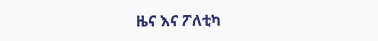ዜና እና ፖለቲካ